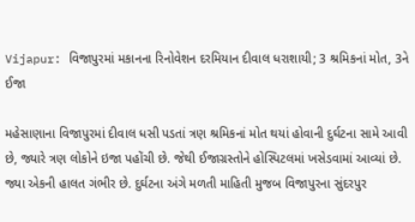Vijapur: વિજાપુરમાં મકાનના રિનોવેશન દરમિયાન દીવાલ ધરાશાયી; 3 શ્રમિકનાં મોત, 3ને ઈજા

મહેસાણાના વિજાપુરમાં દીવાલ ધસી પડતાં ત્રણ શ્રમિકનાં મોત થયાં હોવાની દુર્ઘટના સામે આવી છે, જ્યારે ત્રણ લોકોને ઇજા પહોંચી છે. જેથી ઈજાગ્રસ્તોને હોસ્પિટલમાં ખસેડવામાં આવ્યાં છે. જ્યા એકની હાલત ગંભીર છે. દુર્ઘટના અંગે મળતી માહિતી મુજબ વિજાપુરના સુંદરપુર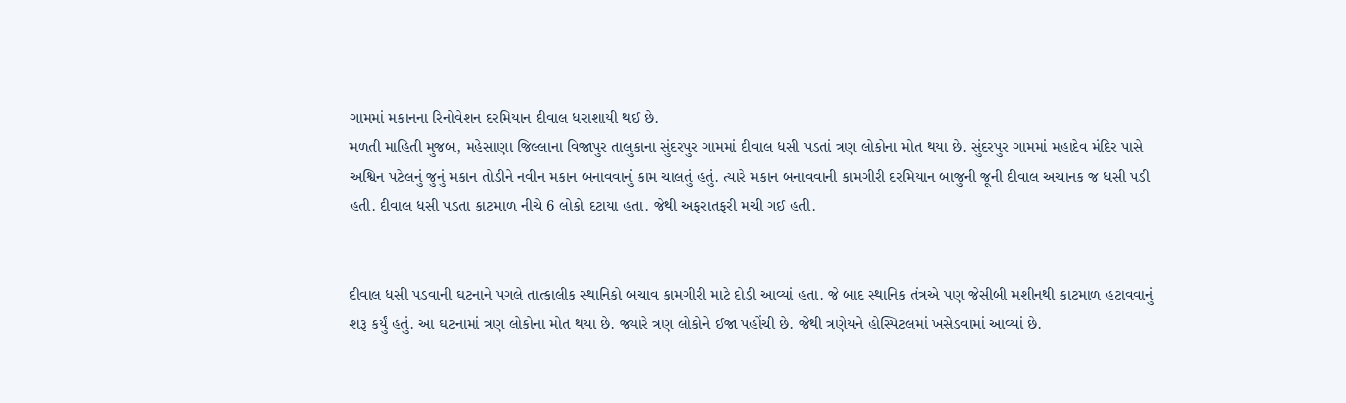ગામમાં મકાનના રિનોવેશન દરમિયાન દીવાલ ધરાશાયી થઈ છે.
મળતી માહિતી મુજબ, મહેસાણા જિલ્લાના વિજાપુર તાલુકાના સુંદરપુર ગામમાં દીવાલ ધસી પડતાં ત્રણ લોકોના મોત થયા છે. સુંદરપુર ગામમાં મહાદેવ મંદિર પાસે અશ્વિન પટેલનું જુનું મકાન તોડીને નવીન મકાન બનાવવાનું કામ ચાલતું હતું. ત્યારે મકાન બનાવવાની કામગીરી દરમિયાન બાજુની જૂની દીવાલ અચાનક જ ધસી પડી હતી. દીવાલ ધસી પડતા કાટમાળ નીચે 6 લોકો દટાયા હતા. જેથી અફરાતફરી મચી ગઈ હતી.


દીવાલ ધસી પડવાની ઘટનાને પગલે તાત્કાલીક સ્થાનિકો બચાવ કામગીરી માટે દોડી આવ્યાં હતા. જે બાદ સ્થાનિક તંત્રએ પણ જેસીબી મશીનથી કાટમાળ હટાવવાનું શરૂ કર્યું હતું. આ ઘટનામાં ત્રણ લોકોના મોત થયા છે. જ્યારે ત્રણ લોકોને ઈજા પહોંચી છે. જેથી ત્રણેયને હોસ્પિટલમાં ખસેડવામાં આવ્યાં છે.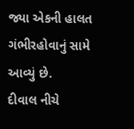જ્યા એકની હાલત ગંભીરહોવાનું સામે આવ્યું છે.
દીવાલ નીચે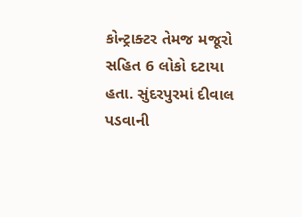કોન્ટ્રાક્ટર તેમજ મજૂરો સહિત 6 લોકો દટાયા હતા. સુંદરપુરમાં દીવાલ પડવાની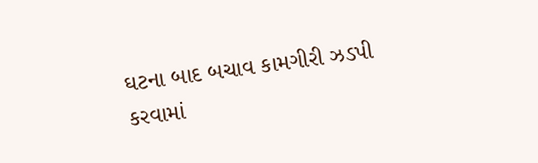ઘટના બાદ બચાવ કામગીરી ઝડપી કરવામાં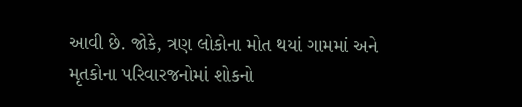આવી છે. જોકે, ત્રણ લોકોના મોત થયાં ગામમાં અને મૃતકોના પરિવારજનોમાં શોકનો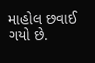માહોલ છવાઈ ગયો છે.